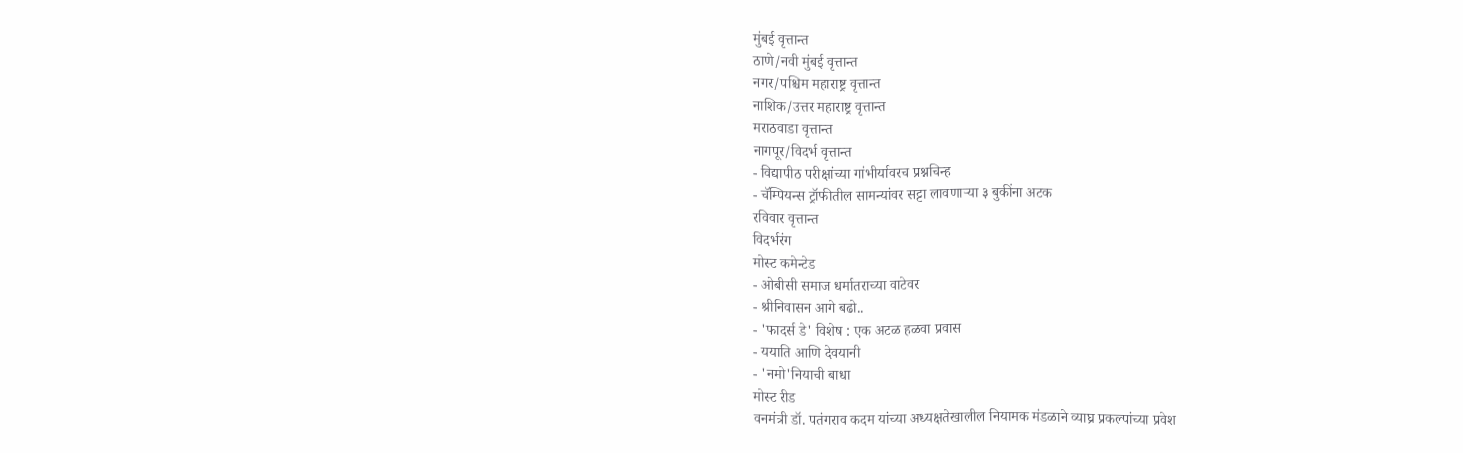मुंबई वृत्तान्त
ठाणे/नवी मुंबई वृत्तान्त
नगर/पश्चिम महाराष्ट्र वृत्तान्त
नाशिक/उत्तर महाराष्ट्र वृत्तान्त
मराठवाडा वृत्तान्त
नागपूर/विदर्भ वृत्तान्त
- विद्यापीठ परीक्षांच्या गांभीर्यावरच प्रश्नचिन्ह
- चॅम्पियन्स ट्रॉफीतील सामन्यांवर सट्टा लावणाऱ्या ३ बुकींना अटक
रविवार वृत्तान्त
विदर्भरंग
मोस्ट कमेन्टेड
- ओबीसी समाज धर्मातराच्या वाटेवर
- श्रीनिवासन आगे बढो..
- 'फादर्स डे' विशेष : एक अटळ हळवा प्रवास
- ययाति आणि देवयानी
- 'नमो'नियाची बाधा
मोस्ट रीड
वनमंत्री डॉ. पतंगराव कदम यांच्या अध्यक्षतेखालील नियामक मंडळाने व्याघ्र प्रकल्पांच्या प्रवेश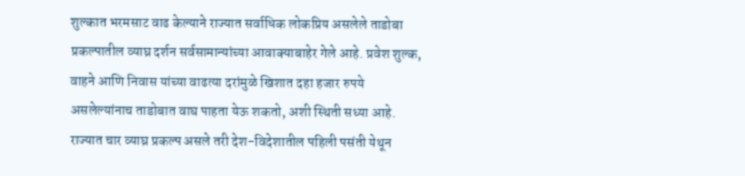शुल्कात भरमसाट वाढ केल्याने राज्यात सर्वाधिक लोकप्रिय असलेले ताडोबा प्रकल्पातील व्याघ्र दर्शन सर्वसामान्यांच्या आवाक्याबाहेर गेले आहे. प्रवेश शुल्क, वाहने आणि निवास यांच्या वाढत्या दरांमुळे खिशात दहा हजार रुपये असलेल्यांनाच ताडोबात वाघ पाहता येऊ शकतो, अशी स्थिती सध्या आहे.
राज्यात चार व्याघ्र प्रकल्प असले तरी देश-विदेशातील पहिली पसंती येथून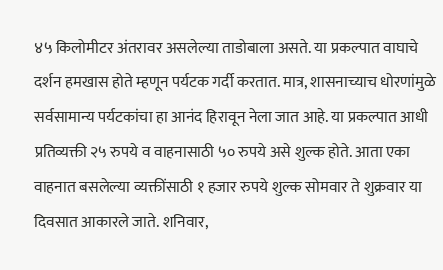४५ किलोमीटर अंतरावर असलेल्या ताडोबाला असते. या प्रकल्पात वाघाचे दर्शन हमखास होते म्हणून पर्यटक गर्दी करतात. मात्र, शासनाच्याच धोरणांमुळे सर्वसामान्य पर्यटकांचा हा आनंद हिरावून नेला जात आहे. या प्रकल्पात आधी प्रतिव्यक्ती २५ रुपये व वाहनासाठी ५० रुपये असे शुल्क होते. आता एका वाहनात बसलेल्या व्यक्तींसाठी १ हजार रुपये शुल्क सोमवार ते शुक्रवार या दिवसात आकारले जाते. शनिवार,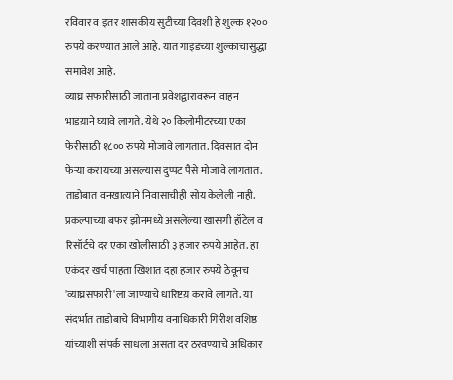रविवार व इतर शासकीय सुटीच्या दिवशी हे शुल्क १२०० रुपये करण्यात आले आहे. यात गाइडच्या शुल्काचासुद्धा समावेश आहे.
व्याघ्र सफारीसाठी जाताना प्रवेशद्वारावरून वाहन भाडय़ाने घ्यावे लागते. येथे २० किलोमीटरच्या एका फेरीसाठी १८०० रुपये मोजावे लागतात. दिवसात दोन फेऱ्या करायच्या असल्यास दुप्पट पैसे मोजावे लागतात. ताडोबात वनखात्याने निवासाचीही सोय केलेली नाही. प्रकल्पाच्या बफर झोनमध्ये असलेल्या खासगी हॉटेल व रिसॉर्टचे दर एका खोलीसाठी ३ हजार रुपये आहेत. हा एकंदर खर्च पाहता खिशात दहा हजार रुपये ठेवूनच 'व्याघ्रसफारी'ला जाण्याचे धारिष्टय़ करावे लागते. या संदर्भात ताडोबाचे विभागीय वनाधिकारी गिरीश वशिष्ठ यांच्याशी संपर्क साधला असता दर ठरवण्याचे अधिकार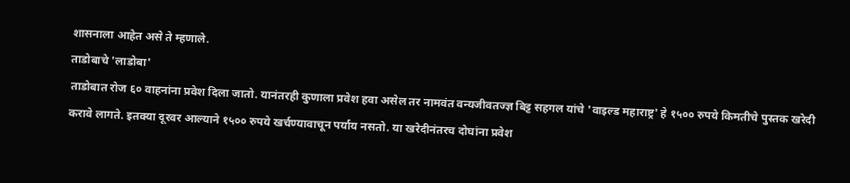शासनाला आहेत असे ते म्हणाले.
ताडोबाचे 'लाडोबा'
ताडोबात रोज ६० वाहनांना प्रवेश दिला जातो. यानंतरही कुणाला प्रवेश हवा असेल तर नामवंत वन्यजीवतज्ज्ञ बिट्ट सहगल यांचे 'वाइल्ड महाराष्ट्र' हे १५०० रुपये किमतीचे पुस्तक खरेदी करावे लागते. इतक्या दूरवर आल्याने १५०० रुपये खर्चण्यावाचून पर्याय नसतो. या खरेदीनंतरच दोघांना प्रवेश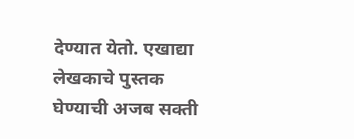देण्यात येतो. एखाद्या लेखकाचे पुस्तक घेण्याची अजब सक्ती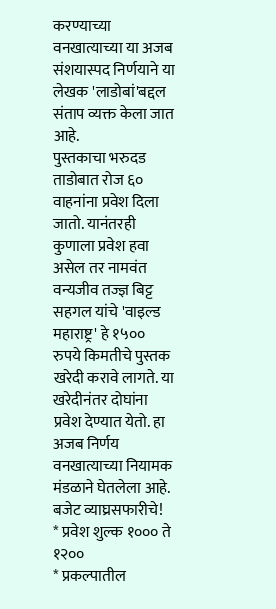करण्याच्या वनखात्याच्या या अजब संशयास्पद निर्णयाने या लेखक 'लाडोबां'बद्दल संताप व्यक्त केला जात आहे.
पुस्तकाचा भरुदड
ताडोबात रोज ६० वाहनांना प्रवेश दिला जातो. यानंतरही कुणाला प्रवेश हवा असेल तर नामवंत वन्यजीव तज्ज्ञ बिट्ट सहगल यांचे 'वाइल्ड महाराष्ट्र' हे १५०० रुपये किमतीचे पुस्तक खरेदी करावे लागते. या खरेदीनंतर दोघांना प्रवेश देण्यात येतो. हा अजब निर्णय वनखात्याच्या नियामक मंडळाने घेतलेला आहे.
बजेट व्याघ्रसफारीचे!
* प्रवेश शुल्क १००० ते १२००
* प्रकल्पातील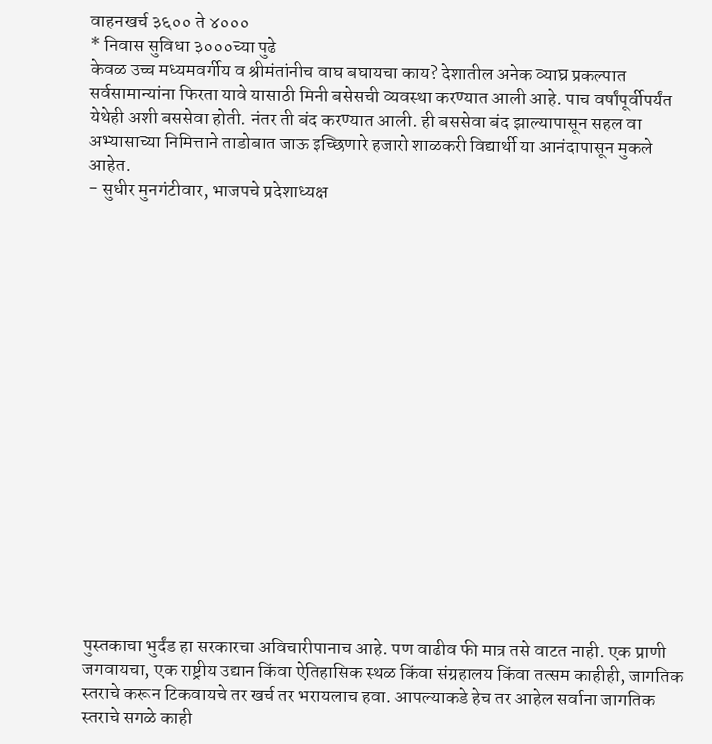वाहनखर्च ३६०० ते ४०००
* निवास सुविधा ३०००च्या पुढे
केवळ उच्च मध्यमवर्गीय व श्रीमंतांनीच वाघ बघायचा काय? देशातील अनेक व्याघ्र प्रकल्पात सर्वसामान्यांना फिरता यावे यासाठी मिनी बसेसची व्यवस्था करण्यात आली आहे. पाच वर्षांपूर्वीपर्यंत येथेही अशी बससेवा होती. नंतर ती बंद करण्यात आली. ही बससेवा बंद झाल्यापासून सहल वा अभ्यासाच्या निमित्ताने ताडोबात जाऊ इच्छिणारे हजारो शाळकरी विद्यार्थी या आनंदापासून मुकले आहेत.
- सुधीर मुनगंटीवार, भाजपचे प्रदेशाध्यक्ष


















पुस्तकाचा भुर्दंड हा सरकारचा अविचारीपानाच आहे. पण वाढीव फी मात्र तसे वाटत नाही. एक प्राणी जगवायचा, एक राष्ट्रीय उद्यान किंवा ऐतिहासिक स्थळ किंवा संग्रहालय किंवा तत्सम काहीही, जागतिक स्तराचे करून टिकवायचे तर खर्च तर भरायलाच हवा. आपल्याकडे हेच तर आहेल सर्वाना जागतिक स्तराचे सगळे काही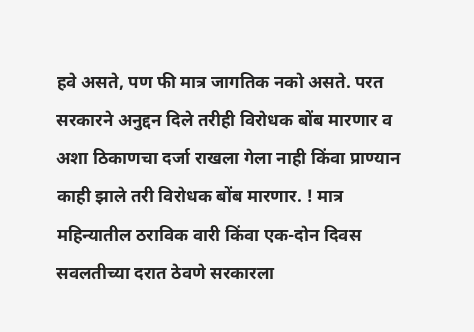हवे असते, पण फी मात्र जागतिक नको असते. परत सरकारने अनुद्दन दिले तरीही विरोधक बोंब मारणार व अशा ठिकाणचा दर्जा राखला गेला नाही किंवा प्राण्यान काही झाले तरी विरोधक बोंब मारणार. ! मात्र महिन्यातील ठराविक वारी किंवा एक-दोन दिवस सवलतीच्या दरात ठेवणे सरकारला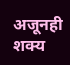अजूनही शक्य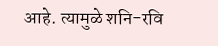आहे. त्यामुळे शनि-रवि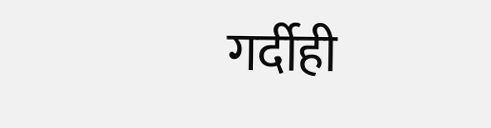गर्दीही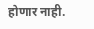होणार नाही.